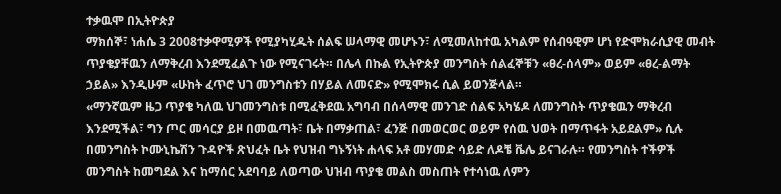ተቃዉሞ በኢትዮጵያ
ማክሰኞ፣ ነሐሴ 3 2008ተቃዋሚዎች የሚያካሂዱት ሰልፍ ሠላማዊ መሆኑን፣ ለሚመለከተዉ አካልም የሰብዓዊም ሆነ የድሞክራሲያዊ መብት ጥያቄያቸዉን ለማቅረብ እንደሚፈልጉ ነው የሚናገሩት። በሌላ በኩል የኢትዮጵያ መንግስት ሰልፈኞቹን «ፀረ-ሰላም» ወይም «ፀረ-ልማት ኃይል» እንዲሁም «ሁከት ፈጥሮ ህገ መንግስቱን በሃይል ለመናድ» የሚሞክሩ ሲል ይወንጅላል።
«ማንኛዉም ዜጋ ጥያቄ ካለዉ ህገመንግስቱ በሚፈቅደዉ አግባብ በሰላማዊ መንገድ ሰልፍ አካሄዶ ለመንግስት ጥያቄዉን ማቅረብ እንደሚችል፣ ግን ጦር መሳርያ ይዞ በመዉጣት፣ ቤት በማቃጠል፣ ፈንጅ በመወርወር ወይም የሰዉ ህወት በማጥፋት አይደልም» ሲሉ በመንግስት ኮሙኒኬሽን ጉዳዮች ጽህፈት ቤት የህዝብ ግኑኝነት ሐላፍ አቶ መሃመድ ሳይድ ለዶቼ ቬሌ ይናገራሉ። የመንግስት ተችዎች መንግስት ከመግደል እና ከማሰር አደባባይ ለወጣው ህዝብ ጥያቄ መልስ መስጠት የተሳነዉ ለምን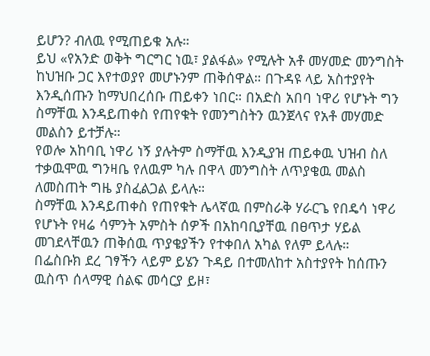ይሆን? ብለዉ የሚጠይቁ አሉ።
ይህ «የአንድ ወቅት ግርግር ነዉ፣ ያልፋል» የሚሉት አቶ መሃመድ መንግስት ከህዝቡ ጋር እየተወያየ መሆኑንም ጠቅሰዋል። በጉዳዩ ላይ አስተያየት እንዲሰጡን ከማህበረሰቡ ጠይቀን ነበር። በአድስ አበባ ነዋሪ የሆኑት ግን ስማቸዉ እንዳይጠቀስ የጠየቁት የመንግስትን ዉንጀላና የአቶ መሃመድ መልስን ይተቻሉ።
የወሎ አከባቢ ነዋሪ ነኝ ያሉትም ስማቸዉ እንዲያዝ ጠይቀዉ ህዝብ ስለ ተቃዉሞዉ ግንዛቤ የለዉም ካሉ በዋላ መንግስት ለጥያቄዉ መልስ ለመስጠት ግዜ ያስፈልጋል ይላሉ።
ስማቸዉ እንዳይጠቀስ የጠየቁት ሌላኛዉ በምስራቅ ሃራርጌ የበዴሳ ነዋሪ የሆኑት የዛሬ ሳምንት አምስት ሰዎች በአከባቢያቸዉ በፀጥታ ሃይል መገደላቸዉን ጠቅሰዉ ጥያቄያችን የተቀበለ አካል የለም ይላሉ።
በፌስቡክ ደረ ገፃችን ላይም ይሄን ጉዳይ በተመለከተ አስተያየት ከሰጡን ዉስጥ ሰላማዊ ሰልፍ መሳርያ ይዞ፣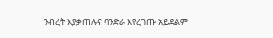ንብረት እያቃጠሉና ባንድራ እየረገጡ አይደልም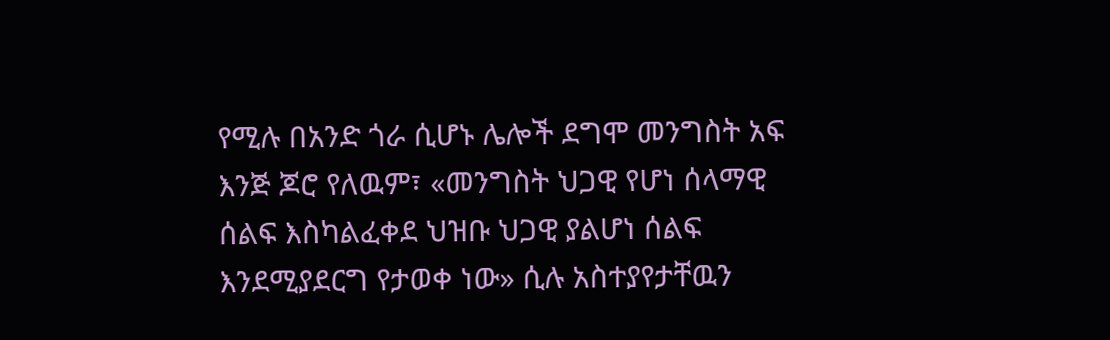የሚሉ በአንድ ጎራ ሲሆኑ ሌሎች ደግሞ መንግስት አፍ እንጅ ጆሮ የለዉም፣ «መንግስት ህጋዊ የሆነ ሰላማዊ ሰልፍ እስካልፈቀደ ህዝቡ ህጋዊ ያልሆነ ሰልፍ እንደሚያደርግ የታወቀ ነው» ሲሉ አስተያየታቸዉን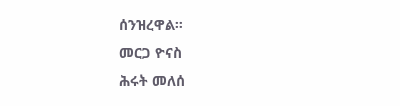ሰንዝረዋል።
መርጋ ዮናስ
ሕሩት መለሰ